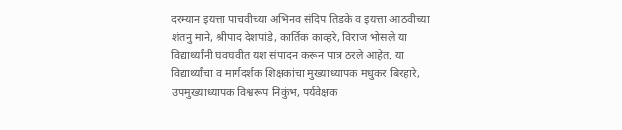दरम्यान इयत्ता पाचवीच्या अभिनव संदिप तिडके व इयत्ता आठवीच्या शंतनु माने, श्रीपाद देशपांडे, कार्तिक काव्हरे, विराज भोसले या विद्यार्थ्यांनी घवघवीत यश संपादन करून पात्र ठरले आहेत. या विद्यार्थ्यांचा व मार्गदर्शक शिक्षकांचा मुख्याध्यापक मधुकर बिरहारे, उपमुख्याध्यापक विश्वरूप निकुंभ, पर्यवेक्षक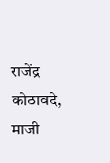राजेंद्र कोठावदे, माजी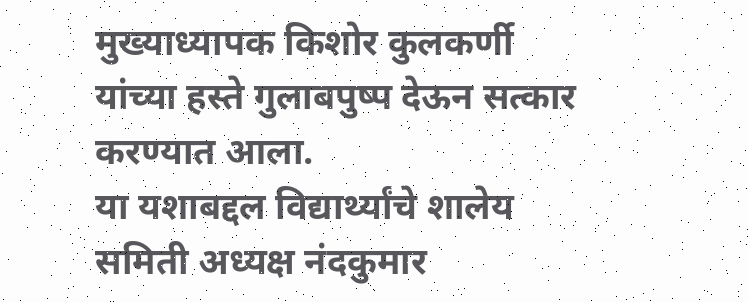मुख्याध्यापक किशोर कुलकर्णी यांच्या हस्ते गुलाबपुष्प देऊन सत्कार करण्यात आला.
या यशाबद्दल विद्यार्थ्यांचे शालेय समिती अध्यक्ष नंदकुमार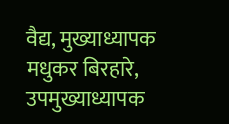वैद्य, मुख्याध्यापक मधुकर बिरहारे, उपमुख्याध्यापक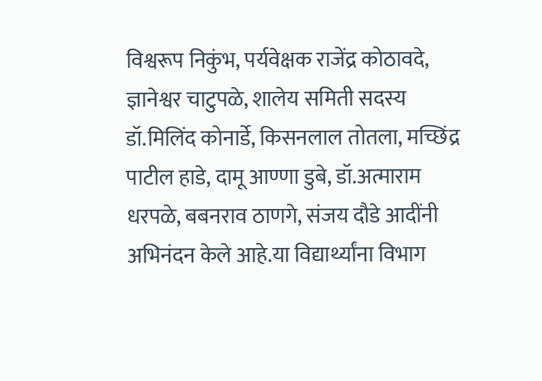विश्वरूप निकुंभ, पर्यवेक्षक राजेंद्र कोठावदे, ज्ञानेश्वर चाटुपळे, शालेय समिती सदस्य डॉ.मिलिंद कोनार्डे, किसनलाल तोतला, मच्छिंद्र पाटील हाडे, दामू आण्णा डुबे, डॉ.अत्माराम धरपळे, बबनराव ठाणगे, संजय दौडे आदींनी अभिनंदन केले आहे.या विद्यार्थ्यांना विभाग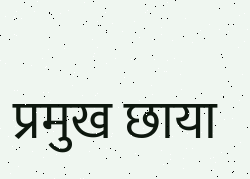प्रमुख छाया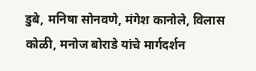डुबे, मनिषा सोनवणे, मंगेश कानोले, विलास कोळी, मनोज बोराडे यांचे मार्गदर्शन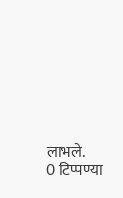लाभले.
0 टिप्पण्या